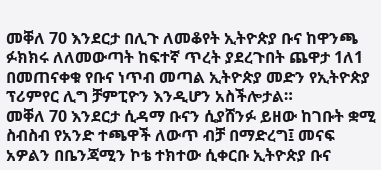መቐለ 70 እንደርታ በሊጉ ለመቆየት ኢትዮጵያ ቡና ከዋንጫ ፉክክሩ ለለመውጣት ከፍተኛ ጥረት ያደረጉበት ጨዋታ 1ለ1 በመጠናቀቁ የቡና ነጥብ መጣል ኢትዮጵያ መድን የኢትዮጵያ ፕሪምየር ሊግ ቻምፒዮን እንዲሆን አስችሎታል።
መቐለ 70 እንደርታ ሲዳማ ቡናን ሲያሸንፉ ይዘው ከገቡት ቋሚ ስብስብ የአንድ ተጫዋች ለውጥ ብቻ በማድረግ፤ መናፍ አዎልን በቤንጃሚን ኮቴ ተክተው ሲቀርቡ ኢትዮጵያ ቡና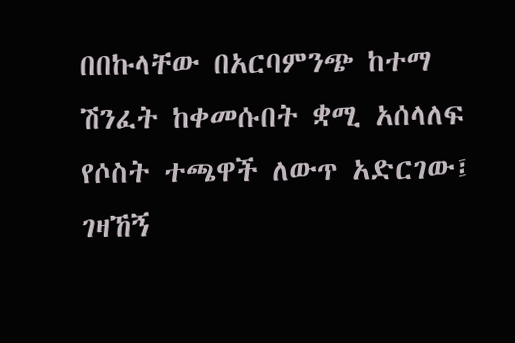በበኩላቸው በአርባምንጭ ከተማ ሽንፈት ከቀመሱበት ቋሚ አሰላለፍ የሶስት ተጫዋች ለውጥ አድርገው፤ ገዛኸኝ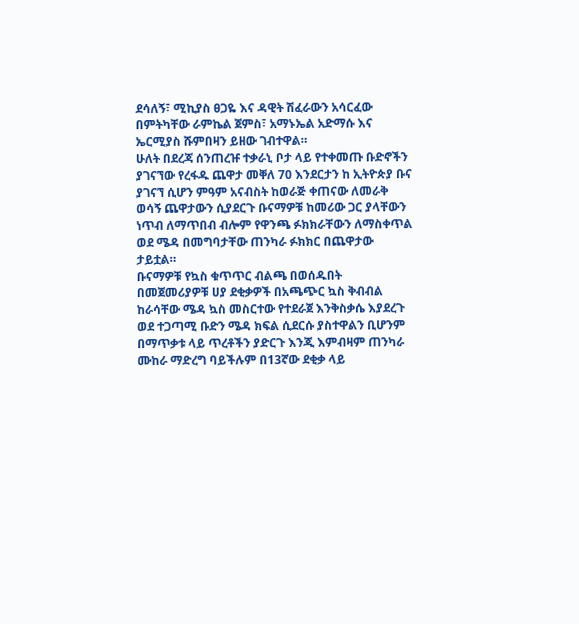ደሳለኝ፣ ሚኪያስ ፀጋዬ እና ዳዊት ሽፈራውን አሳርፈው በምትካቸው ራምኬል ጀምስ፣ አማኑኤል አድማሱ እና ኤርሚያስ ሹምበዛን ይዘው ገብተዋል።
ሁለት በደረጃ ሰንጠረዡ ተቃራኒ ቦታ ላይ የተቀመጡ ቡድኖችን ያገናኘው የረፋዱ ጨዋታ መቐለ 70 እንደርታን ከ ኢትዮጵያ ቡና ያገናኘ ሲሆን ምዓም አናብስት ከወራጅ ቀጠናው ለመራቅ ወሳኝ ጨዋታውን ሲያደርጉ ቡናማዎቹ ከመሪው ጋር ያላቸውን ነጥብ ለማጥበብ ብሎም የዋንጫ ፉክክራቸውን ለማስቀጥል ወደ ሜዳ በመግባታቸው ጠንካራ ፉክክር በጨዋታው ታይቷል።
ቡናማዎቹ የኳስ ቁጥጥር ብልጫ በወሰዱበት በመጀመሪያዎቹ ሀያ ደቂቃዎች በአጫጭር ኳስ ቅብብል ከራሳቸው ሜዳ ኳስ መስርተው የተደራጀ እንቅስቃሴ እያደረጉ ወደ ተጋጣሚ ቡድን ሜዳ ክፍል ሲደርሱ ያስተዋልን ቢሆንም በማጥቃቱ ላይ ጥረቶችን ያድርጉ እንጂ እምብዛም ጠንካራ ሙከራ ማድረግ ባይችሉም በ13ኛው ደቂቃ ላይ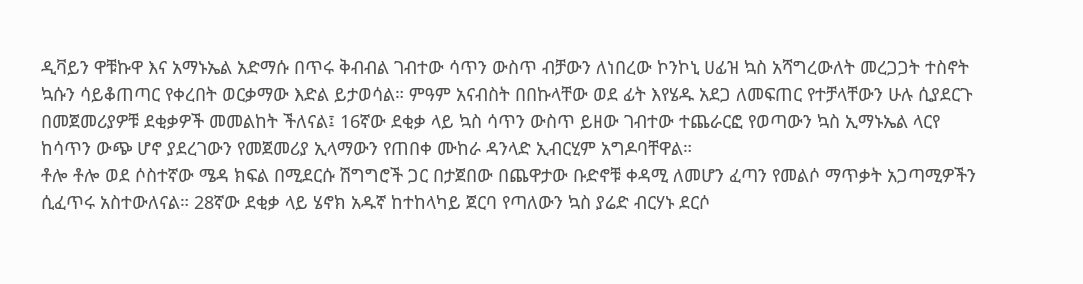ዲቫይን ዋቹኩዋ እና አማኑኤል አድማሱ በጥሩ ቅብብል ገብተው ሳጥን ውስጥ ብቻውን ለነበረው ኮንኮኒ ሀፊዝ ኳስ አሻግረውለት መረጋጋት ተስኖት ኳሱን ሳይቆጠጣር የቀረበት ወርቃማው እድል ይታወሳል። ምዓም አናብስት በበኩላቸው ወደ ፊት እየሄዱ አደጋ ለመፍጠር የተቻላቸውን ሁሉ ሲያደርጉ በመጀመሪያዎቹ ደቂቃዎች መመልከት ችለናል፤ 16ኛው ደቂቃ ላይ ኳስ ሳጥን ውስጥ ይዘው ገብተው ተጨራርፎ የወጣውን ኳስ ኢማኑኤል ላርየ ከሳጥን ውጭ ሆኖ ያደረገውን የመጀመሪያ ኢላማውን የጠበቀ ሙከራ ዳንላድ ኢብርሂም አግዶባቸዋል።
ቶሎ ቶሎ ወደ ሶስተኛው ሜዳ ክፍል በሚደርሱ ሽግግሮች ጋር በታጀበው በጨዋታው ቡድኖቹ ቀዳሚ ለመሆን ፈጣን የመልሶ ማጥቃት አጋጣሚዎችን ሲፈጥሩ አስተውለናል። 28ኛው ደቂቃ ላይ ሄኖክ አዱኛ ከተከላካይ ጀርባ የጣለውን ኳስ ያሬድ ብርሃኑ ደርሶ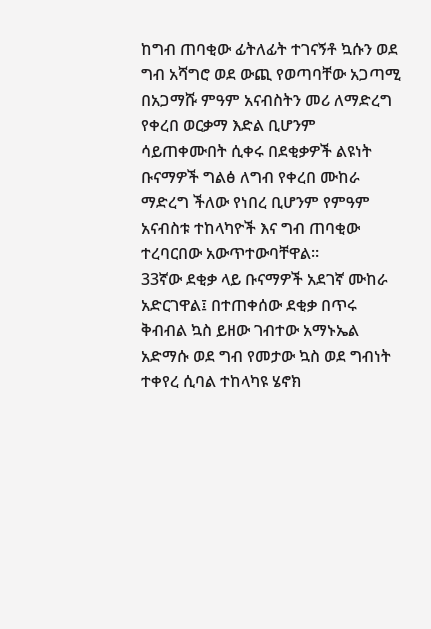ከግብ ጠባቂው ፊትለፊት ተገናኝቶ ኳሱን ወደ ግብ አሻግሮ ወደ ውጪ የወጣባቸው አጋጣሚ በአጋማሹ ምዓም አናብስትን መሪ ለማድረግ የቀረበ ወርቃማ እድል ቢሆንም ሳይጠቀሙበት ሲቀሩ በደቂቃዎች ልዩነት ቡናማዎች ግልፅ ለግብ የቀረበ ሙከራ ማድረግ ችለው የነበረ ቢሆንም የምዓም አናብስቱ ተከላካዮች እና ግብ ጠባቂው ተረባርበው አውጥተውባቸዋል።
33ኛው ደቂቃ ላይ ቡናማዎች አደገኛ ሙከራ አድርገዋል፤ በተጠቀሰው ደቂቃ በጥሩ ቅብብል ኳስ ይዘው ገብተው አማኑኤል አድማሱ ወደ ግብ የመታው ኳስ ወደ ግብነት ተቀየረ ሲባል ተከላካዩ ሄኖክ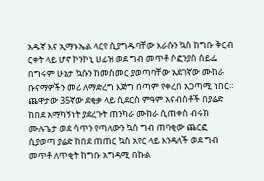አዱኛ እና ኢማኑኤል ላርየ ሲያግዱባቸው እራሱን ኳስ ከግቡ ቅርብ ርቀት ላይ ሆኖ ኮንኮኒ ሀፊዝ ወደ ግብ መጥቶ ሶፎንያስ ሰይፌ በግሩም ሁኔታ ኳሱን ከመስመር ያወጣባቸው አደገኛው ሙከራ ቡናማዎችን መሪ ለማድረግ እጅግ በጣም የቀረበ አጋጣሚ ነበር።
ጨዋታው 35ኛው ደቂቃ ላይ ሲደርስ ምዓም አናብስቶች በያሬድ ከበደ አማካኝነት ያደረጉት ጠንካራ ሙከራ ሲጠቀስ ብሩክ ሙሉጌታ ወደ ሳጥን የጣለውን ኳስ ግብ ጠባቂው ጨርፎ ሲያወጣ ያሬድ ከበደ ጠጠር ኳስ አየር ላይ እንዳለች ወደ ግብ መጥቶ ለጥቂት ከግቡ አግዳሚ በኩል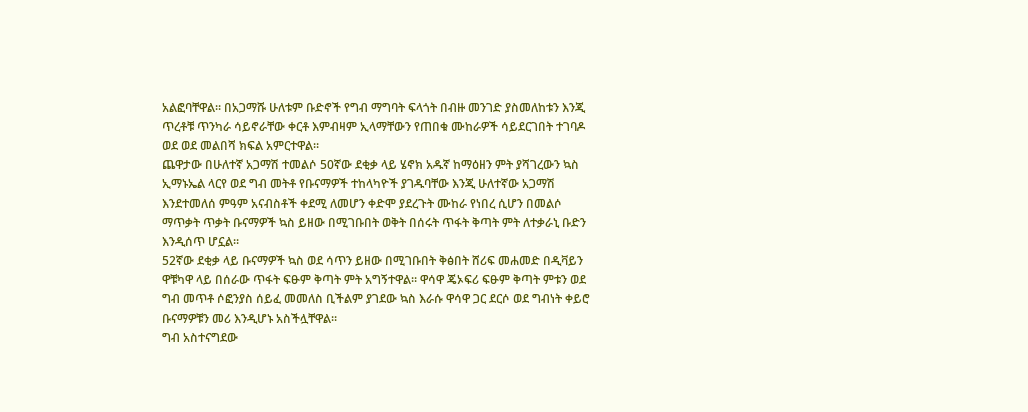አልፎባቸዋል። በአጋማሹ ሁለቱም ቡድኖች የግብ ማግባት ፍላጎት በብዙ መንገድ ያስመለከቱን እንጂ ጥረቶቹ ጥንካራ ሳይኖራቸው ቀርቶ እምብዛም ኢላማቸውን የጠበቁ ሙከራዎች ሳይደርገበት ተገባዶ ወደ ወደ መልበሻ ክፍል አምርተዋል።
ጨዋታው በሁለተኛ አጋማሽ ተመልሶ 50ኛው ደቂቃ ላይ ሄኖክ አዱኛ ከማዕዘን ምት ያሻገረውን ኳስ ኢማኑኤል ላርየ ወደ ግብ መትቶ የቡናማዎች ተከላካዮች ያገዱባቸው እንጂ ሁለተኛው አጋማሽ እንደተመለሰ ምዓም አናብስቶች ቀደሚ ለመሆን ቀድሞ ያደረጉት ሙከራ የነበረ ሲሆን በመልሶ ማጥቃት ጥቃት ቡናማዎች ኳስ ይዘው በሚገቡበት ወቅት በሰሩት ጥፋት ቅጣት ምት ለተቃራኒ ቡድን እንዲሰጥ ሆኗል።
52ኛው ደቂቃ ላይ ቡናማዎች ኳስ ወደ ሳጥን ይዘው በሚገቡበት ቅፅበት ሸሪፍ መሐመድ በዲቫይን ዋቹካዋ ላይ በሰራው ጥፋት ፍፁም ቅጣት ምት አግኝተዋል። ዋሳዋ ጄኦፍሪ ፍፁም ቅጣት ምቱን ወደ ግብ መጥቶ ሶፎንያስ ሰይፈ መመለስ ቢችልም ያገደው ኳስ እራሱ ዋሳዋ ጋር ደርሶ ወደ ግብነት ቀይሮ ቡናማዎቹን መሪ እንዲሆኑ አስችሏቸዋል።
ግብ አስተናግደው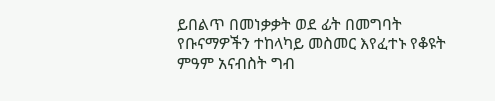ይበልጥ በመነቃቃት ወደ ፊት በመግባት የቡናማዎችን ተከላካይ መስመር እየፈተኑ የቆዩት ምዓም አናብስት ግብ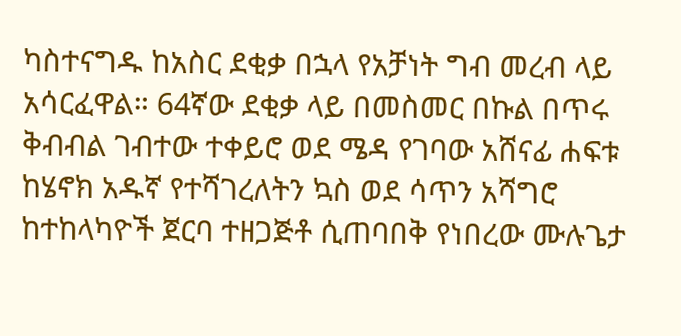ካስተናግዱ ከአስር ደቂቃ በኋላ የአቻነት ግብ መረብ ላይ አሳርፈዋል። 64ኛው ደቂቃ ላይ በመስመር በኩል በጥሩ ቅብብል ገብተው ተቀይሮ ወደ ሜዳ የገባው አሸናፊ ሐፍቱ ከሄኖክ አዱኛ የተሻገረለትን ኳስ ወደ ሳጥን አሻግሮ ከተከላካዮች ጀርባ ተዘጋጅቶ ሲጠባበቅ የነበረው ሙሉጌታ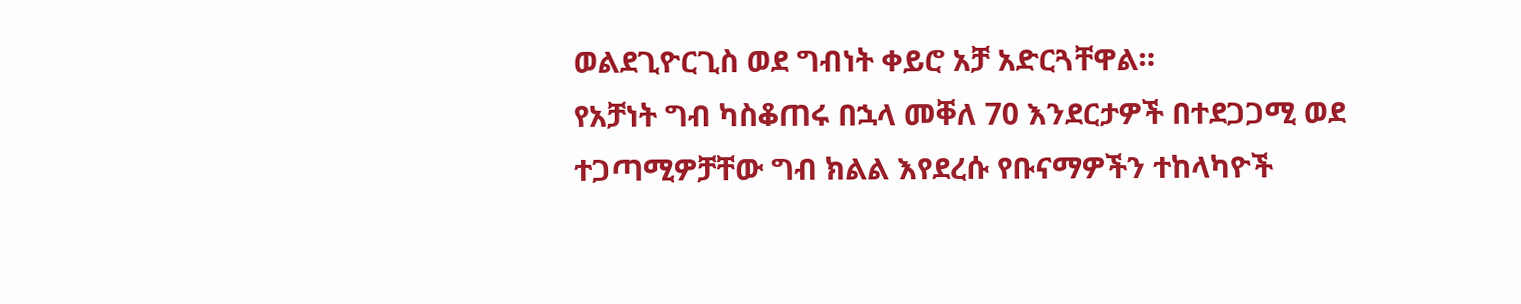ወልደጊዮርጊስ ወደ ግብነት ቀይሮ አቻ አድርጓቸዋል።
የአቻነት ግብ ካስቆጠሩ በኋላ መቐለ 70 እንደርታዎች በተደጋጋሚ ወደ ተጋጣሚዎቻቸው ግብ ክልል እየደረሱ የቡናማዎችን ተከላካዮች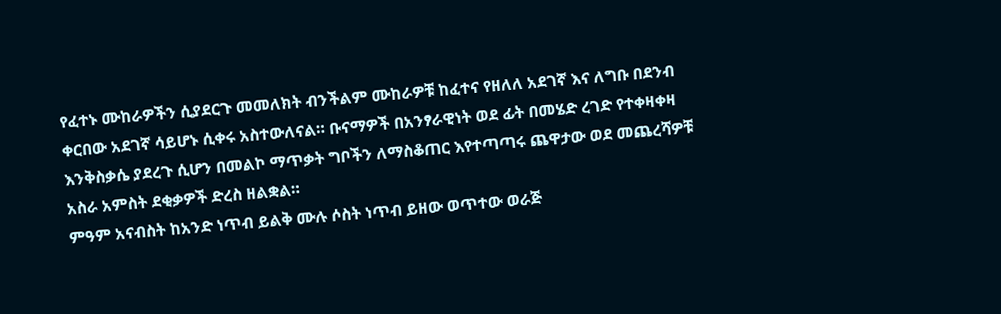የፈተኑ ሙከራዎችን ሲያደርጉ መመለክት ብንችልም ሙከራዎቹ ከፈተና የዘለለ አደገኛ እና ለግቡ በደንብ ቀርበው አደገኛ ሳይሆኑ ሲቀሩ አስተውለናል። ቡናማዎች በአንፃራዊነት ወደ ፊት በመሄድ ረገድ የተቀዛቀዛ እንቅስቃሴ ያደረጉ ሲሆን በመልኮ ማጥቃት ግቦችን ለማስቆጠር እየተጣጣሩ ጨዋታው ወደ መጨረሻዎቹ አስራ አምስት ደቂቃዎች ድረስ ዘልቋል።
ምዓም አናብስት ከአንድ ነጥብ ይልቅ ሙሉ ሶስት ነጥብ ይዘው ወጥተው ወራጅ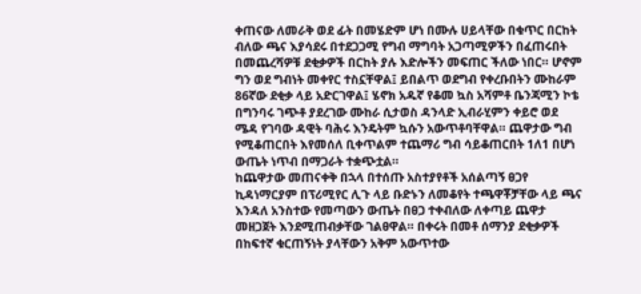ቀጠናው ለመራቅ ወደ ፊት በመሄድም ሆነ በሙሉ ሀይላቸው በቁጥር በርከት ብለው ጫና እያሳደሩ በተደጋጋሚ የግብ ማግባት አጋጣሚዎችን በፈጠሩበት በመጨረሻዎቹ ደቂቃዎች በርከት ያሉ እድሎችን መፍጠር ችለው ነበር። ሆኖም ግን ወደ ግብነት መቀየር ተስኗቸዋል፤ ይበልጥ ወደግብ የቀረቡበትን ሙከራም 86ኛው ደቂቃ ላይ አድርገዋል፤ ሄኖክ አዱኛ የቆመ ኳስ አሻምቶ ቤንጃሚን ኮቴ በግንባሩ ገጭቶ ያደረገው ሙከራ ሲታወስ ዳንላድ ኢብራሂምን ቀይሮ ወደ ሜዳ የገባው ዳዊት ባሕሩ እንዴትም ኳሱን አውጥቶባቸዋል። ጨዋታው ግብ የሚቆጠርበት እየመሰለ ቢቀጥልም ተጨማሪ ግብ ሳይቆጠርበት 1ለ1 በሆነ ውጤት ነጥብ በማጋራት ተቋጭቷል።
ከጨዋታው መጠናቀቅ በኋላ በተሰጡ አስተያየቶች አሰልጣኝ ፀጋየ ኪዳነማርያም በፕሪሚየር ሊጉ ላይ ቡድኑን ለመቆየት ተጫዋቾቻቸው ላይ ጫና እንዳለ አንስተው የመጣውን ውጤት በፀጋ ተቀብለው ለቀጣይ ጨዋታ መዘጋጀት እንደሚጠብቃቸው ገልፀዋል። በቀሩት በመቶ ሰማንያ ደቂቃዎች በከፍተኛ ቁርጠኝነት ያላቸውን አቅም አውጥተው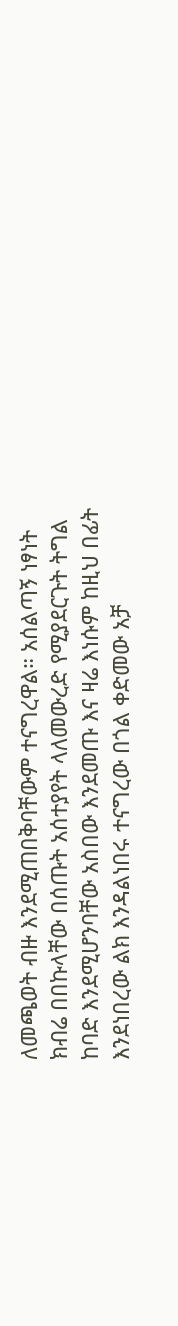ለመጫወት ብዙ እንደሚጠበቅባቸውም ተናግረዋል። አሰልጣኝ ነፃነት ክብሬ በበኩላቸው በሰጡት አሰተያየት ላለመውረድ የሚያደርጉት ትግል ከባድ እንደሚሆንባቸው አስበው እንደመጡ እና ዛሬ እነሱም ከዚህ በፊት እንደነበረው ልክ እንዳልነበሩ ተናግረው በጎል ቀድመው አቻ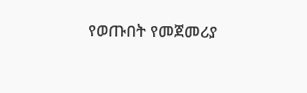የወጡበት የመጀመሪያ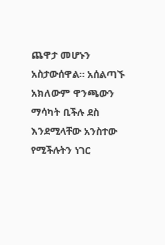ጨዋታ መሆኑን አስታውሰዋል። አሰልጣኙ አክለውም ዋንጫውን ማሳካት ቢችሉ ደስ እንደሚላቸው አንስተው የሚችሉትን ነገር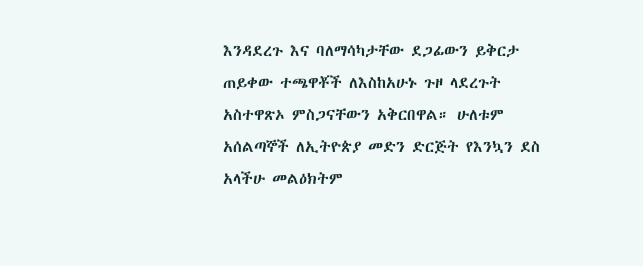እንዳደረጉ እና ባለማሳካታቸው ደጋፊውን ይቅርታ ጠይቀው ተጫዋቾች ለእስከአሁኑ ጉዞ ላደረጉት አስተዋጽኦ ምስጋናቸውን አቅርበዋል። ሁለቱም አሰልጣኞች ለኢትዮጵያ መድን ድርጅት የእንኳን ደስ አላችሁ መልዕክትም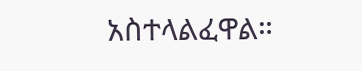አስተላልፈዋል።